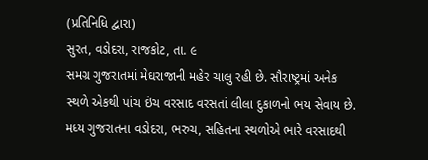(પ્રતિનિધિ દ્વારા)
સુરત, વડોદરા, રાજકોટ, તા. ૯
સમગ્ર ગુજરાતમાં મેઘરાજાની મહેર ચાલુ રહી છે. સૌરાષ્ટ્રમાં અનેક સ્થળે એકથી પાંચ ઇંચ વરસાદ વરસતાં લીલા દુકાળનો ભય સેવાય છે. મધ્ય ગુજરાતના વડોદરા, ભરુચ, સહિતના સ્થળોએ ભારે વરસાદથી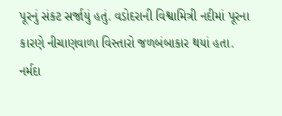પૂરનું સંકટ સર્જાયું હતું. વડોદરાની વિશ્વામિત્રી નદીમાં પૂરના કારણે નીચાણવાળા વિસ્તારો જળબંબાકાર થયાં હતા. નર્મદા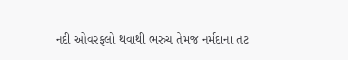નદી ઓવરફલો થવાથી ભરુચ તેમજ નર્મદાના તટ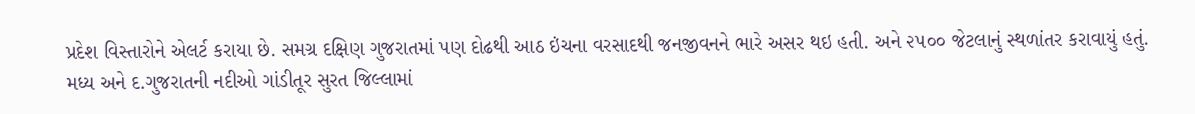પ્રદેશ વિસ્તારોને એલર્ટ કરાયા છે. સમગ્ર દક્ષિણ ગુજરાતમાં પણ દોઢથી આઠ ઇંચના વરસાદથી જનજીવનને ભારે અસર થઇ હતી. અને ૨૫૦૦ જેટલાનું સ્થળાંતર કરાવાયું હતું.
મધ્ય અને દ.ગુજરાતની નદીઓ ગાંડીતૂર સુરત જિલ્લામાં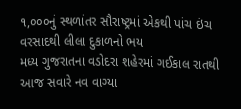૧,૦૦૦નું સ્થળાંતર સૌરાષ્ટ્રમાં એકથી પાંચ ઇંચ વરસાદથી લીલા દુકાળનો ભય
મધ્ય ગુજરાતના વડોદરા શહેરમાં ગઈકાલ રાતથી આજ સવારે નવ વાગ્યા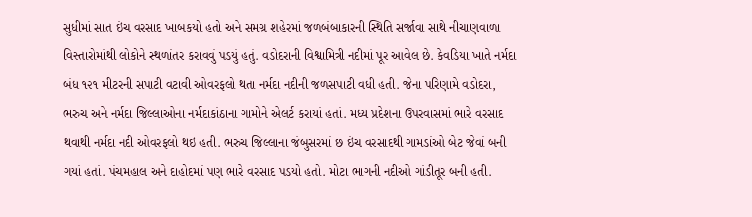સુધીમાં સાત ઇંચ વરસાદ ખાબકયો હતો અને સમગ્ર શહેરમાં જળબંબાકારની સ્થિતિ સર્જાવા સાથે નીચાણવાળા વિસ્તારોમાંથી લોકોને સ્થળાંતર કરાવવું પડયું હતું. વડોદરાની વિશ્વામિત્રી નદીમાં પૂર આવેલ છે. કેવડિયા ખાતે નર્મદા બંધ ૧૨૧ મીટરની સપાટી વટાવી ઓવરફલો થતા નર્મદા નદીની જળસપાટી વધી હતી. જેના પરિણામે વડોદરા, ભરુચ અને નર્મદા જિલ્લાઓના નર્મદાકાંઠાના ગામોને એલર્ટ કરાયાં હતાં. મધ્ય પ્રદેશના ઉપરવાસમાં ભારે વરસાદ થવાથી નર્મદા નદી ઓવરફલો થઇ હતી. ભરુચ જિલ્લાના જંબુસરમાં છ ઇંચ વરસાદથી ગામડાંઓ બેટ જેવાં બની ગયાં હતાં. પંચમહાલ અને દાહોદમાં પણ ભારે વરસાદ પડયો હતો. મોટા ભાગની નદીઓ ગાંડીતૂર બની હતી.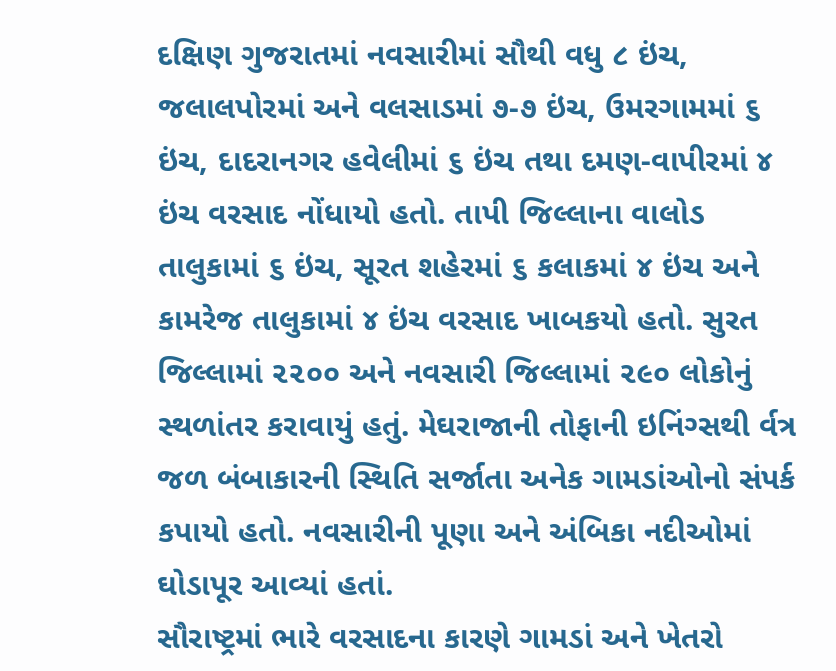દક્ષિણ ગુજરાતમાં નવસારીમાં સૌથી વધુ ૮ ઇંચ, જલાલપોરમાં અને વલસાડમાં ૭-૭ ઇંચ, ઉમરગામમાં ૬ ઇંચ, દાદરાનગર હવેલીમાં ૬ ઇંચ તથા દમણ-વાપીરમાં ૪ ઇંચ વરસાદ નોંધાયો હતો. તાપી જિલ્લાના વાલોડ તાલુકામાં ૬ ઇંચ, સૂરત શહેરમાં ૬ કલાકમાં ૪ ઇંચ અને કામરેજ તાલુકામાં ૪ ઇંચ વરસાદ ખાબકયો હતો. સુરત જિલ્લામાં ૨૨૦૦ અને નવસારી જિલ્લામાં ૨૯૦ લોકોનું સ્થળાંતર કરાવાયું હતું. મેઘરાજાની તોફાની ઇનિંગ્સથી ર્વત્ર જળ બંબાકારની સ્થિતિ સર્જાતા અનેક ગામડાંઓનો સંપર્ક કપાયો હતો. નવસારીની પૂણા અને અંબિકા નદીઓમાં ઘોડાપૂર આવ્યાં હતાં.
સૌરાષ્ટ્રમાં ભારે વરસાદના કારણે ગામડાં અને ખેતરો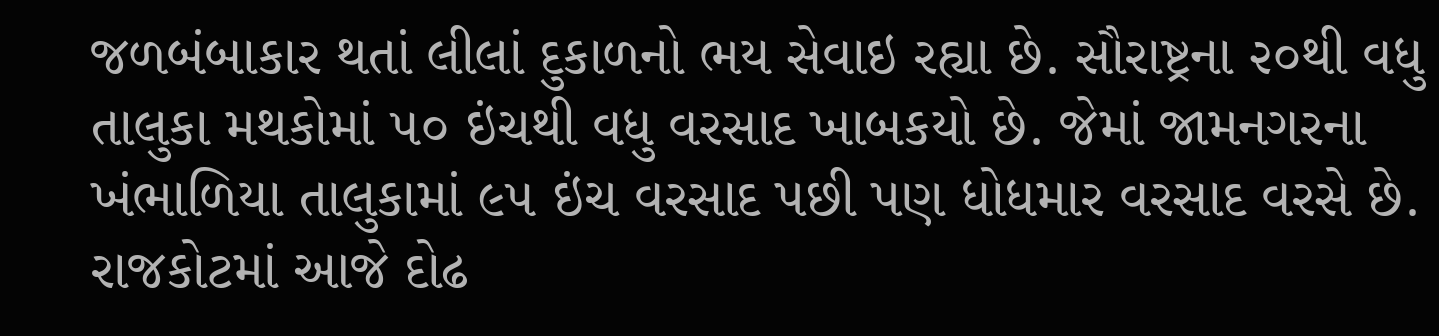જળબંબાકાર થતાં લીલાં દુકાળનો ભય સેવાઇ રહ્યા છે. સૌરાષ્ટ્રના ૨૦થી વધુ તાલુકા મથકોમાં ૫૦ ઇંચથી વધુ વરસાદ ખાબકયો છે. જેમાં જામનગરના ખંભાળિયા તાલુકામાં ૯૫ ઇંચ વરસાદ પછી પણ ધોધમાર વરસાદ વરસે છે. રાજકોટમાં આજે દોઢ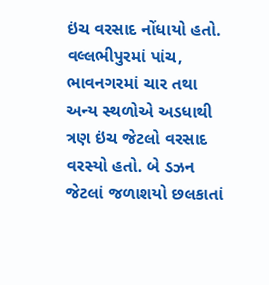ઇંચ વરસાદ નોંધાયો હતો. વલ્લભીપુરમાં પાંચ, ભાવનગરમાં ચાર તથા અન્ય સ્થળોએ અડધાથી ત્રણ ઇંચ જેટલો વરસાદ વરસ્યો હતો. બે ડઝન જેટલાં જળાશયો છલકાતાં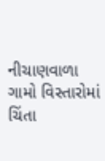નીચાણવાળા ગામો વિસ્તારોમાં ચિંતા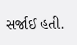સર્જાઈ હતી.